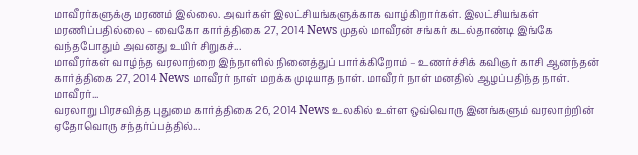மாவீரர்களுக்கு மரணம் இல்லை. அவர்கள் இலட்சியங்களுக்காக வாழ்கிறார்கள். இலட்சியங்கள் மரணிப்பதில்லை – வைகோ கார்த்திகை 27, 2014 News முதல் மாவீரன் சங்கர் கடல்தாண்டி இங்கே வந்தபோதும் அவனது உயிர் சிறுகச்...
மாவீரர்கள் வாழ்ந்த வரலாற்றை இந்நாளில் நினைத்துப் பார்க்கிறோம் – உணர்ச்சிக் கவிஞர் காசி ஆனந்தன் கார்த்திகை 27, 2014 News மாவீரர் நாள் மறக்க முடியாத நாள். மாவீரர் நாள் மனதில் ஆழப்பதிந்த நாள். மாவீரர்...
வரலாறு பிரசவித்த புதுமை கார்த்திகை 26, 2014 News உலகில் உள்ள ஒவ்வொரு இனங்களும் வரலாற்றின் ஏதோவொரு சந்தர்ப்பத்தில்...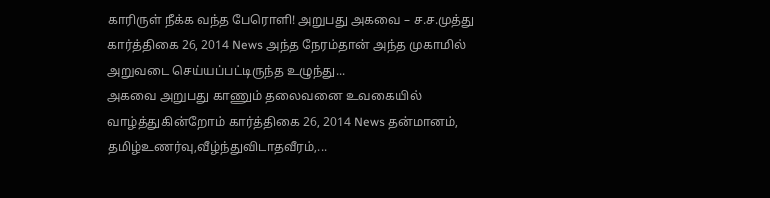காரிருள் நீக்க வந்த பேரொளி! அறுபது அகவை – ச.ச.முத்து கார்த்திகை 26, 2014 News அந்த நேரம்தான் அந்த முகாமில் அறுவடை செய்யப்பட்டிருந்த உழுந்து...
அகவை அறுபது காணும் தலைவனை உவகையில் வாழ்த்துகின்றோம் கார்த்திகை 26, 2014 News தன்மானம், தமிழ்உணர்வு,வீழ்ந்துவிடாதவீரம்,...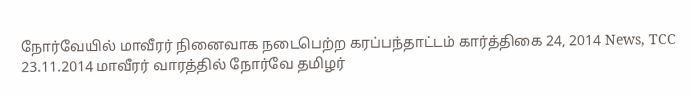நோர்வேயில் மாவீரர் நினைவாக நடைபெற்ற கரப்பந்தாட்டம் கார்த்திகை 24, 2014 News, TCC 23.11.2014 மாவீரர் வாரத்தில் நோர்வே தமிழர்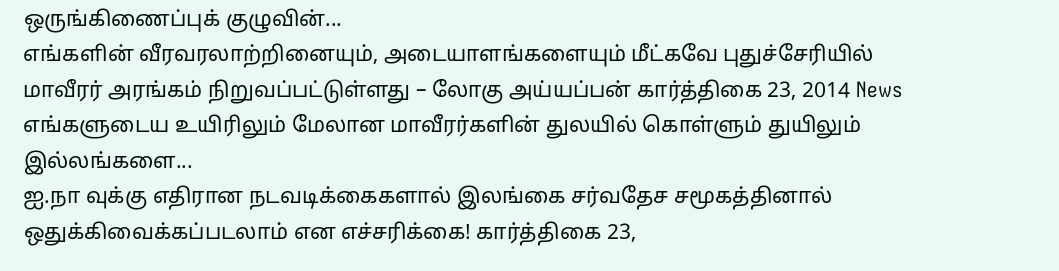ஒருங்கிணைப்புக் குழுவின்...
எங்களின் வீரவரலாற்றினையும், அடையாளங்களையும் மீட்கவே புதுச்சேரியில் மாவீரர் அரங்கம் நிறுவப்பட்டுள்ளது – லோகு அய்யப்பன் கார்த்திகை 23, 2014 News எங்களுடைய உயிரிலும் மேலான மாவீரர்களின் துலயில் கொள்ளும் துயிலும் இல்லங்களை...
ஐ.நா வுக்கு எதிரான நடவடிக்கைகளால் இலங்கை சர்வதேச சமூகத்தினால் ஒதுக்கிவைக்கப்படலாம் என எச்சரிக்கை! கார்த்திகை 23,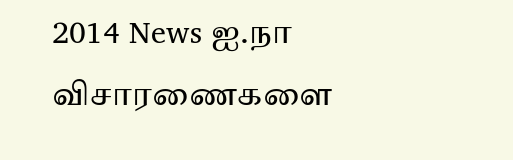2014 News ஐ.நா விசாரணைகளை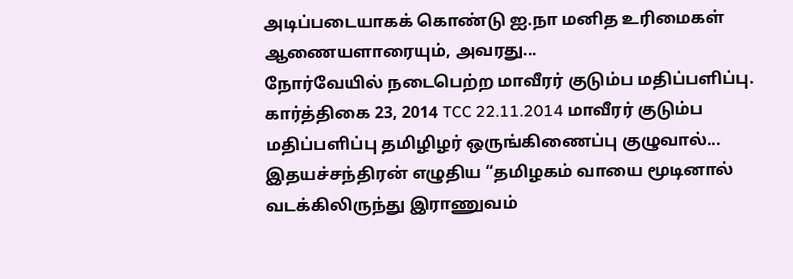அடிப்படையாகக் கொண்டு ஐ.நா மனித உரிமைகள் ஆணையளாரையும், அவரது...
நோர்வேயில் நடைபெற்ற மாவீரர் குடும்ப மதிப்பளிப்பு. கார்த்திகை 23, 2014 TCC 22.11.2014 மாவீரர் குடும்ப மதிப்பளிப்பு தமிழிழர் ஒருங்கிணைப்பு குழுவால்...
இதயச்சந்திரன் எழுதிய “தமிழகம் வாயை மூடினால் வடக்கிலிருந்து இராணுவம்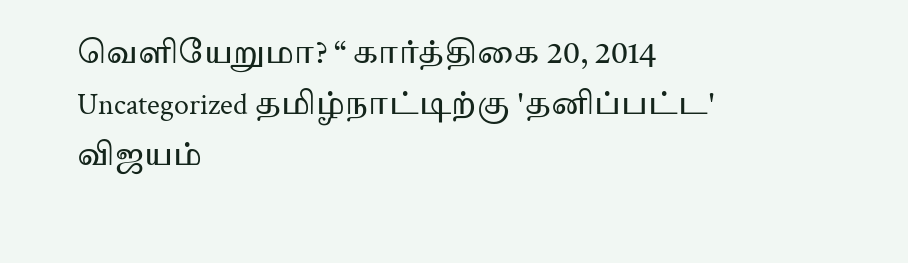வெளியேறுமா? “ கார்த்திகை 20, 2014 Uncategorized தமிழ்நாட்டிற்கு 'தனிப்பட்ட' விஜயம்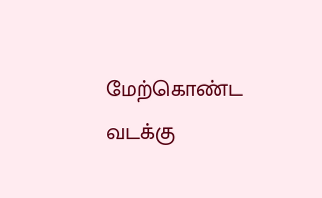மேற்கொண்ட வடக்கு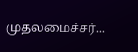முதலமைச்சர்...